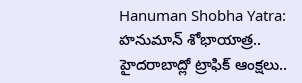Hanuman Shobha Yatra: హనుమాన్ శోభాయాత్ర.. హైదరాబాద్లో ట్రాఫిక్ ఆంక్షలు..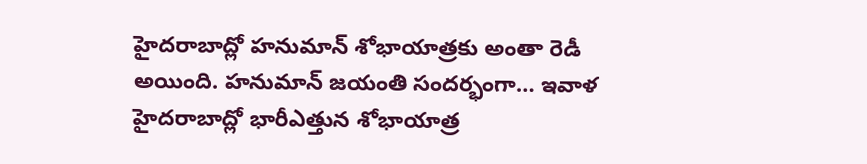హైదరాబాద్లో హనుమాన్ శోభాయాత్రకు అంతా రెడీ అయింది. హనుమాన్ జయంతి సందర్భంగా… ఇవాళ హైదరాబాద్లో భారీఎత్తున శోభాయాత్ర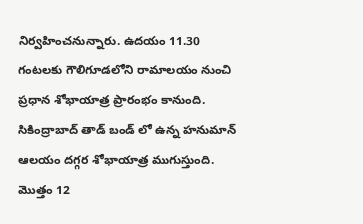నిర్వహించనున్నారు. ఉదయం 11.30 గంటలకు గౌలిగూడలోని రామాలయం నుంచి ప్రధాన శోభాయాత్ర ప్రారంభం కానుంది. సికింద్రాబాద్ తాడ్ బండ్ లో ఉన్న హనుమాన్ ఆలయం దగ్గర శోభాయాత్ర ముగుస్తుంది. మొత్తం 12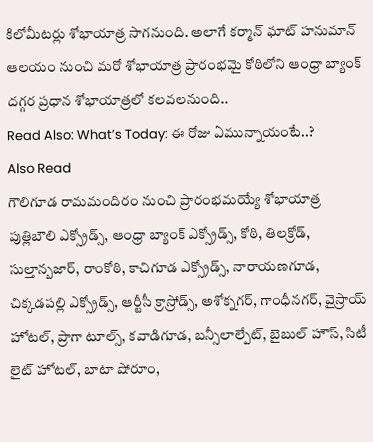కిలోమీటర్లు శోభాయాత్ర సాగనుంది. అలాగే కర్మాన్ ఘాట్ హనుమాన్ ఆలయం నుంచి మరో శోభాయాత్ర ప్రారంభమై కోఠిలోని ఆంధ్రా బ్యాంక్ దగ్గర ప్రధాన శోభాయాత్రలో కలవలనుంది..
Read Also: What’s Today: ఈ రోజు ఏమున్నాయంటే..?
Also Read
గౌలిగూడ రామమందిరం నుంచి ప్రారంభమయ్యే శోభాయాత్ర పుత్లిబౌలి ఎక్స్రోడ్స్, ఆంధ్రా బ్యాంక్ ఎక్స్రోడ్స్, కోఠి, తిలక్రోడ్, సుల్తాన్బజార్, రాంకోఠి, కాచిగూడ ఎక్స్రోడ్స్, నారాయణగూడ, చిక్కడపల్లి ఎక్స్రోడ్స్, ఆర్టీసీ క్రాస్రోడ్స్, అశోక్నగర్, గాంధీనగర్, వైస్రాయ్ హోటల్, ప్రాగా టూల్స్, కవాడిగూడ, బన్సీలాల్పేట్, బైబుల్ హౌస్, సిటీ లైట్ హోటల్, బాటా షోరూం,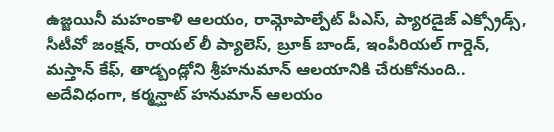ఉజ్జయినీ మహంకాళి ఆలయం, రామ్గోపాల్పేట్ పీఎస్, ప్యారడైజ్ ఎక్స్రోడ్స్, సీటీవో జంక్షన్, రాయల్ లీ ప్యాలెస్, బ్రూక్ బాండ్, ఇంపీరియల్ గార్డెన్, మస్తాన్ కేఫ్, తాడ్బండ్లోని శ్రీహనుమాన్ ఆలయానికి చేరుకోనుంది.. అదేవిధంగా, కర్మన్ఘాట్ హనుమాన్ ఆలయం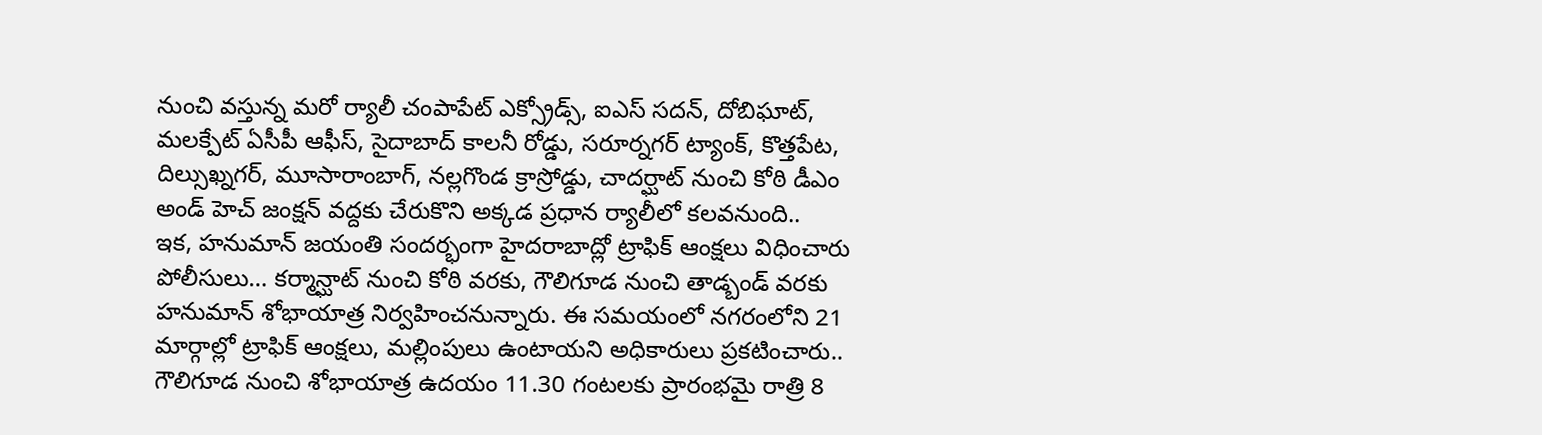నుంచి వస్తున్న మరో ర్యాలీ చంపాపేట్ ఎక్స్రోడ్స్, ఐఎస్ సదన్, దోబిఘాట్, మలక్పేట్ ఏసీపీ ఆఫీస్, సైదాబాద్ కాలనీ రోడ్డు, సరూర్నగర్ ట్యాంక్, కొత్తపేట, దిల్సుఖ్నగర్, మూసారాంబాగ్, నల్లగొండ క్రాస్రోడ్డు, చాదర్ఘాట్ నుంచి కోఠి డీఎం అండ్ హెచ్ జంక్షన్ వద్దకు చేరుకొని అక్కడ ప్రధాన ర్యాలీలో కలవనుంది..
ఇక, హనుమాన్ జయంతి సందర్భంగా హైదరాబాద్లో ట్రాఫిక్ ఆంక్షలు విధించారు పోలీసులు… కర్మాన్ఘాట్ నుంచి కోఠి వరకు, గౌలిగూడ నుంచి తాడ్బండ్ వరకు హనుమాన్ శోభాయాత్ర నిర్వహించనున్నారు. ఈ సమయంలో నగరంలోని 21 మార్గాల్లో ట్రాఫిక్ ఆంక్షలు, మల్లింపులు ఉంటాయని అధికారులు ప్రకటించారు.. గౌలిగూడ నుంచి శోభాయాత్ర ఉదయం 11.30 గంటలకు ప్రారంభమై రాత్రి 8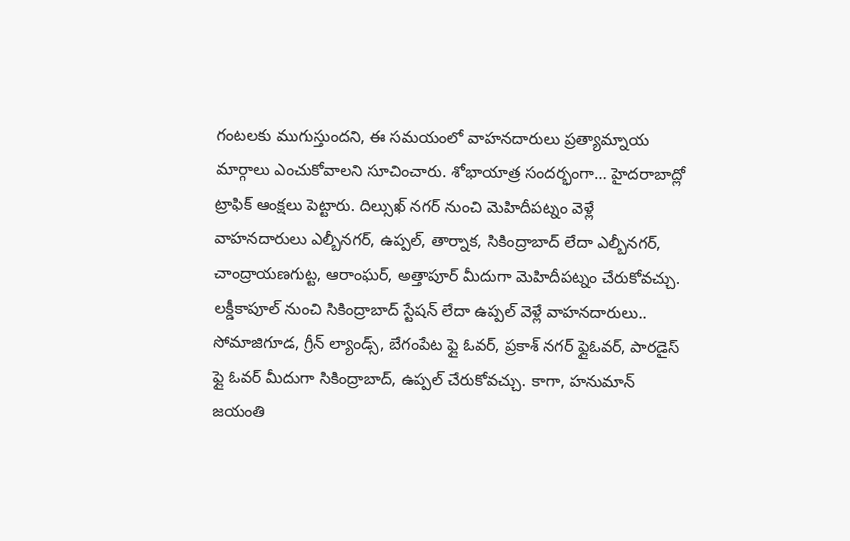గంటలకు ముగుస్తుందని, ఈ సమయంలో వాహనదారులు ప్రత్యామ్నాయ మార్గాలు ఎంచుకోవాలని సూచించారు. శోభాయాత్ర సందర్భంగా… హైదరాబాద్లో ట్రాఫిక్ ఆంక్షలు పెట్టారు. దిల్సుఖ్ నగర్ నుంచి మెహిదీపట్నం వెళ్లే వాహనదారులు ఎల్బీనగర్, ఉప్పల్, తార్నాక, సికింద్రాబాద్ లేదా ఎల్బీనగర్, చాంద్రాయణగుట్ట, ఆరాంఘర్, అత్తాపూర్ మీదుగా మెహిదీపట్నం చేరుకోవచ్చు. లక్డీకాపూల్ నుంచి సికింద్రాబాద్ స్టేషన్ లేదా ఉప్పల్ వెళ్లే వాహనదారులు.. సోమాజిగూడ, గ్రీన్ ల్యాండ్స్, బేగంపేట ఫ్లై ఓవర్, ప్రకాశ్ నగర్ ఫ్లైఓవర్, పారడైస్ ఫ్లై ఓవర్ మీదుగా సికింద్రాబాద్, ఉప్పల్ చేరుకోవచ్చు. కాగా, హనుమాన్ జయంతి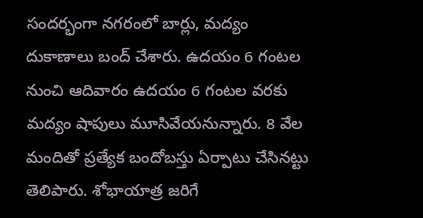సందర్భంగా నగరంలో బార్లు, మద్యం దుకాణాలు బంద్ చేశారు. ఉదయం 6 గంటల నుంచి ఆదివారం ఉదయం 6 గంటల వరకు మద్యం షాపులు మూసివేయనున్నారు. 8 వేల మందితో ప్రత్యేక బందోబస్తు ఏర్పాటు చేసినట్టు తెలిపారు. శోభాయాత్ర జరిగే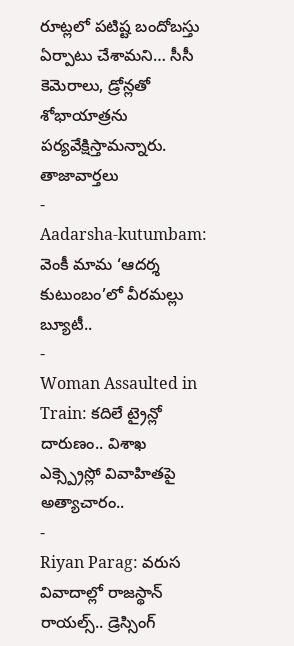రూట్లలో పటిష్ట బందోబస్తు ఏర్పాటు చేశామని… సీసీ కెమెరాలు, డ్రోన్లతో శోభాయాత్రను పర్యవేక్షిస్తామన్నారు.
తాజావార్తలు
-
Aadarsha-kutumbam: వెంకీ మామ ‘ఆదర్శ కుటుంబం’లో వీరమల్లు బ్యూటీ..
-
Woman Assaulted in Train: కదిలే ట్రైన్లో దారుణం.. విశాఖ ఎక్స్ప్రెస్లో వివాహితపై అత్యాచారం..
-
Riyan Parag: వరుస వివాదాల్లో రాజస్థాన్ రాయల్స్.. డ్రెస్సింగ్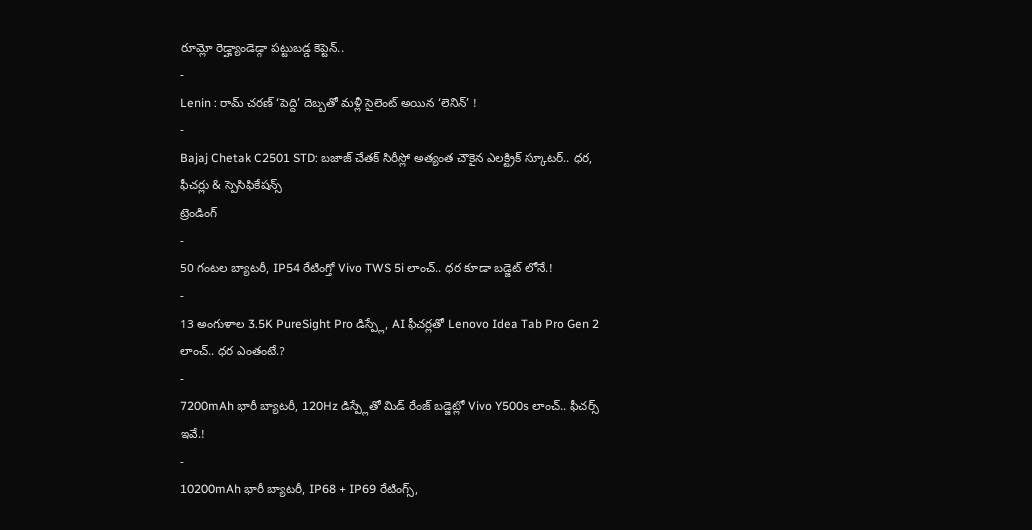రూమ్లో రెడ్హ్యాండెడ్గా పట్టుబడ్డ కెప్టెన్..
-
Lenin : రామ్ చరణ్ ‘పెద్ది’ దెబ్బతో మళ్లీ సైలెంట్ అయిన ‘లెనిన్’ !
-
Bajaj Chetak C2501 STD: బజాజ్ చేతక్ సిరీస్లో అత్యంత చౌకైన ఎలక్ట్రిక్ స్కూటర్.. ధర, ఫీచర్లు & స్పెసిఫికేషన్స్
ట్రెండింగ్
-
50 గంటల బ్యాటరీ, IP54 రేటింగ్తో Vivo TWS 5i లాంచ్.. ధర కూడా బడ్జెట్ లోనే.!
-
13 అంగుళాల 3.5K PureSight Pro డిస్ప్లే, AI ఫీచర్లతో Lenovo Idea Tab Pro Gen 2 లాంచ్.. ధర ఎంతంటే.?
-
7200mAh భారీ బ్యాటరీ, 120Hz డిస్ప్లేతో మిడ్ రేంజ్ బడ్జెట్లో Vivo Y500s లాంచ్.. ఫీచర్స్ ఇవే.!
-
10200mAh భారీ బ్యాటరీ, IP68 + IP69 రేటింగ్స్,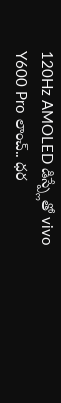120Hz AMOLED డిస్ప్లేతో vivo Y600 Pro లాంచ్.. ధర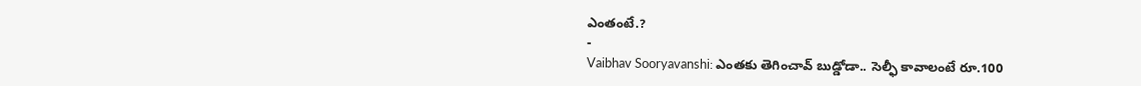ఎంతంటే.?
-
Vaibhav Sooryavanshi: ఎంతకు తెగించావ్ బుడ్డోడా.. సెల్ఫీ కావాలంటే రూ.100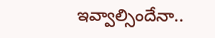ఇవ్వాల్సిందేనా..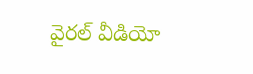వైరల్ వీడియో